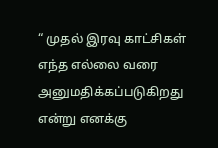“ முதல் இரவு காட்சிகள் எந்த எல்லை வரை அனுமதிக்கப்படுகிறது என்று எனக்கு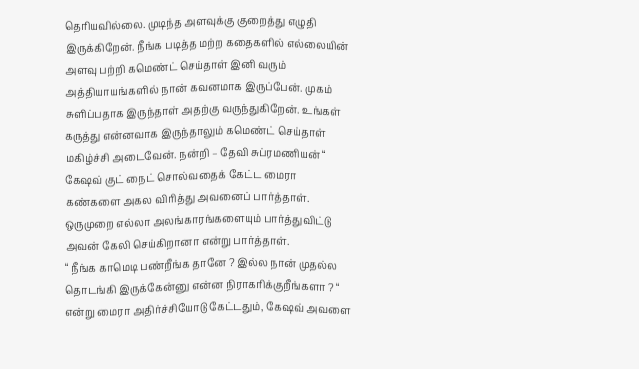தெரியவில்லை. முடிந்த அளவுக்கு குறைத்து எழுதி இருக்கிறேன். நீங்க படித்த மற்ற கதைகளில் எல்லையின் அளவு பற்றி கமெண்ட் செய்தாள் இனி வரும் அத்தியாயங்களில் நான் கவனமாக இருப்பேன். முகம் சுளிப்பதாக இருந்தாள் அதற்கு வருந்துகிறேன். உங்கள் கருத்து என்னவாக இருந்தாலும் கமெண்ட் செய்தாள் மகிழ்ச்சி அடைவேன். நன்றி – தேவி சுப்ரமணியன் “
கேஷவ் குட் நைட் சொல்வதைக் கேட்ட மைரா கண்களை அகல விரித்து அவனைப் பார்த்தாள். ஒருமுறை எல்லா அலங்காரங்களையும் பார்த்துவிட்டு அவன் கேலி செய்கிறானா என்று பார்த்தாள்.
“ நீங்க காமெடி பண்றீங்க தானே ? இல்ல நான் முதல்ல தொடங்கி இருக்கேன்னு என்ன நிராகரிக்குறீங்களா ? “ என்று மைரா அதிர்ச்சியோடு கேட்டதும், கேஷவ் அவளை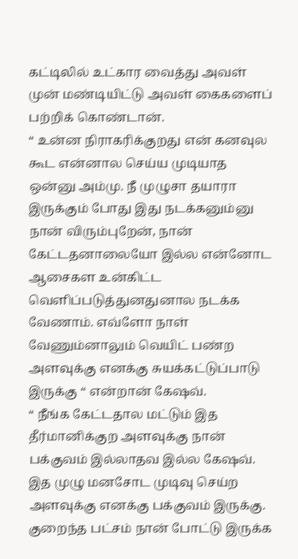கட்டிலில் உட்கார வைத்து அவள் முன் மண்டியிட்டு அவள் கைகளைப் பற்றிக் கொண்டான்.
“ உன்ன நிராகரிக்குறது என் கனவுல கூட என்னால செய்ய முடியாத ஒன்னு அம்மு. நீ முழுசா தயாரா இருக்கும் போது இது நடக்கனும்னு நான் விரும்புறேன், நான் கேட்டதனாலையோ இல்ல என்னோட ஆசைகள உன்கிட்ட வெளிப்படுத்துனதுனால நடக்க வேணாம். எவ்ளோ நாள் வேணும்னாலும் வெயிட் பண்ற அளவுக்கு எனக்கு சுயக்கட்டுப்பாடு இருக்கு “ என்றான் கேஷவ்.
“ நீங்க கேட்டதால மட்டும் இத தீர்மானிக்குற அளவுக்கு நான் பக்குவம் இல்லாதவ இல்ல கேஷவ். இத முழு மனசோட முடிவு செய்ற அளவுக்கு எனக்கு பக்குவம் இருக்கு. குறைந்த பட்சம் நான் போட்டு இருக்க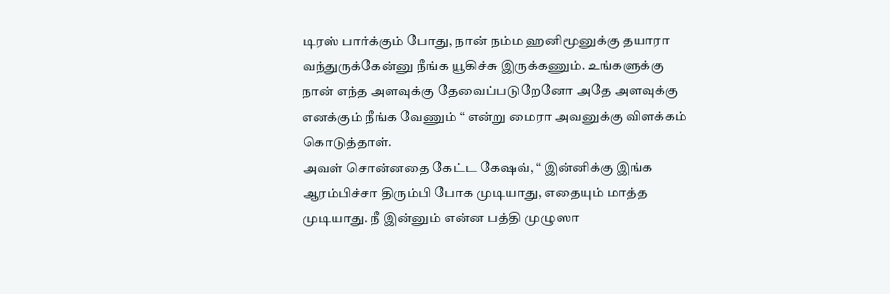டிரஸ் பார்க்கும் போது, நான் நம்ம ஹனிமூனுக்கு தயாரா வந்துருக்கேன்னு நீங்க யூகிச்சு இருக்கணும். உங்களுக்கு நான் எந்த அளவுக்கு தேவைப்படுறேனோ அதே அளவுக்கு எனக்கும் நீங்க வேணும் “ என்று மைரா அவனுக்கு விளக்கம் கொடுத்தாள்.
அவள் சொன்னதை கேட்ட கேஷவ், “ இன்னிக்கு இங்க ஆரம்பிச்சா திரும்பி போக முடியாது, எதையும் மாத்த முடியாது. நீ இன்னும் என்ன பத்தி முழுஸா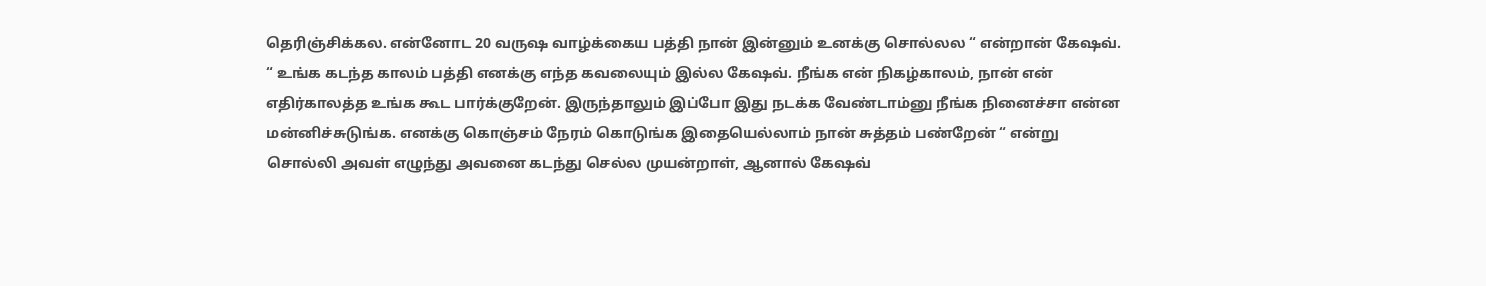தெரிஞ்சிக்கல. என்னோட 20 வருஷ வாழ்க்கைய பத்தி நான் இன்னும் உனக்கு சொல்லல “ என்றான் கேஷவ்.
“ உங்க கடந்த காலம் பத்தி எனக்கு எந்த கவலையும் இல்ல கேஷவ். நீங்க என் நிகழ்காலம், நான் என் எதிர்காலத்த உங்க கூட பார்க்குறேன். இருந்தாலும் இப்போ இது நடக்க வேண்டாம்னு நீங்க நினைச்சா என்ன மன்னிச்சுடுங்க. எனக்கு கொஞ்சம் நேரம் கொடுங்க இதையெல்லாம் நான் சுத்தம் பண்றேன் “ என்று சொல்லி அவள் எழுந்து அவனை கடந்து செல்ல முயன்றாள், ஆனால் கேஷவ்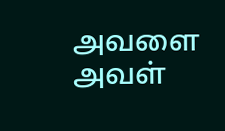அவளை அவள்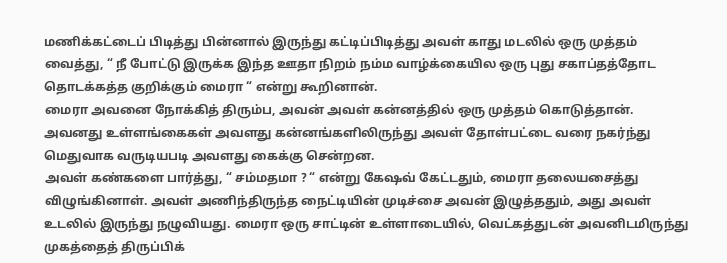மணிக்கட்டைப் பிடித்து பின்னால் இருந்து கட்டிப்பிடித்து அவள் காது மடலில் ஒரு முத்தம் வைத்து, “ நீ போட்டு இருக்க இந்த ஊதா நிறம் நம்ம வாழ்க்கையில ஒரு புது சகாப்தத்தோட தொடக்கத்த குறிக்கும் மைரா “ என்று கூறினான்.
மைரா அவனை நோக்கித் திரும்ப, அவன் அவள் கன்னத்தில் ஒரு முத்தம் கொடுத்தான். அவனது உள்ளங்கைகள் அவளது கன்னங்களிலிருந்து அவள் தோள்பட்டை வரை நகர்ந்து மெதுவாக வருடியபடி அவளது கைக்கு சென்றன.
அவள் கண்களை பார்த்து, “ சம்மதமா ? “ என்று கேஷவ் கேட்டதும், மைரா தலையசைத்து விழுங்கினாள். அவள் அணிந்திருந்த நைட்டியின் முடிச்சை அவன் இழுத்ததும், அது அவள் உடலில் இருந்து நழுவியது. மைரா ஒரு சாட்டின் உள்ளாடையில், வெட்கத்துடன் அவனிடமிருந்து முகத்தைத் திருப்பிக்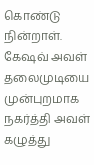கொண்டு நின்றாள். கேஷவ் அவள் தலைமுடியை முன்புறமாக நகர்த்தி அவள் கழுத்து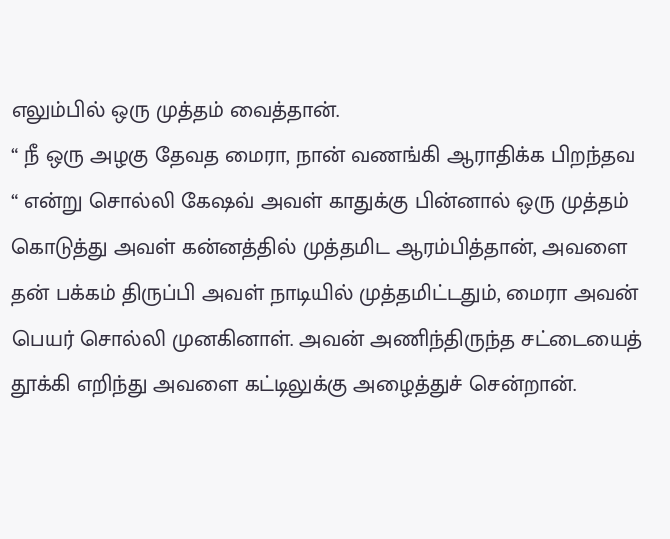எலும்பில் ஒரு முத்தம் வைத்தான்.
“ நீ ஒரு அழகு தேவத மைரா, நான் வணங்கி ஆராதிக்க பிறந்தவ “ என்று சொல்லி கேஷவ் அவள் காதுக்கு பின்னால் ஒரு முத்தம் கொடுத்து அவள் கன்னத்தில் முத்தமிட ஆரம்பித்தான், அவளை தன் பக்கம் திருப்பி அவள் நாடியில் முத்தமிட்டதும், மைரா அவன் பெயர் சொல்லி முனகினாள். அவன் அணிந்திருந்த சட்டையைத் தூக்கி எறிந்து அவளை கட்டிலுக்கு அழைத்துச் சென்றான்.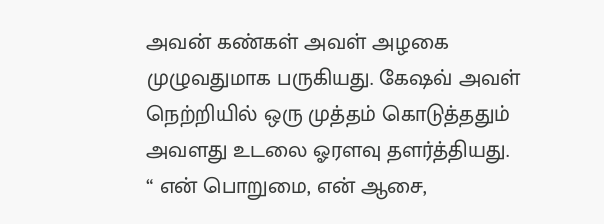அவன் கண்கள் அவள் அழகை முழுவதுமாக பருகியது. கேஷவ் அவள் நெற்றியில் ஒரு முத்தம் கொடுத்ததும் அவளது உடலை ஓரளவு தளர்த்தியது.
“ என் பொறுமை, என் ஆசை,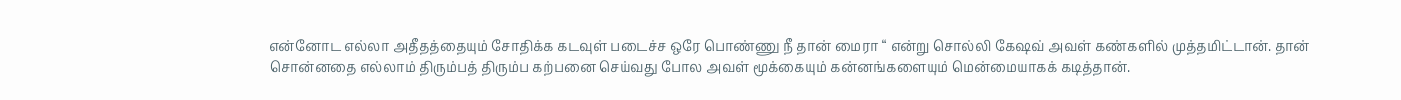என்னோட எல்லா அதீதத்தையும் சோதிக்க கடவுள் படைச்ச ஒரே பொண்ணு நீ தான் மைரா “ என்று சொல்லி கேஷவ் அவள் கண்களில் முத்தமிட்டான். தான் சொன்னதை எல்லாம் திரும்பத் திரும்ப கற்பனை செய்வது போல அவள் மூக்கையும் கன்னங்களையும் மென்மையாகக் கடித்தான்.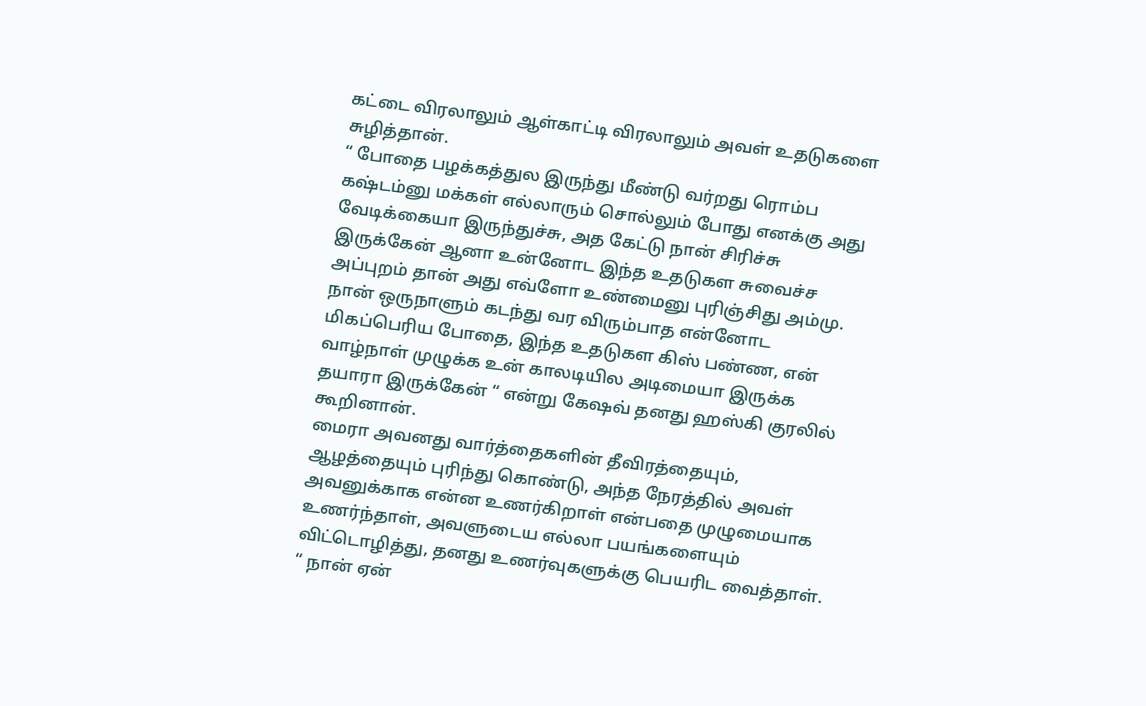கட்டை விரலாலும் ஆள்காட்டி விரலாலும் அவள் உதடுகளை சுழித்தான்.
“ போதை பழக்கத்துல இருந்து மீண்டு வர்றது ரொம்ப கஷ்டம்னு மக்கள் எல்லாரும் சொல்லும் போது எனக்கு அது வேடிக்கையா இருந்துச்சு, அத கேட்டு நான் சிரிச்சு இருக்கேன் ஆனா உன்னோட இந்த உதடுகள சுவைச்ச அப்புறம் தான் அது எவ்ளோ உண்மைனு புரிஞ்சிது அம்மு. நான் ஒருநாளும் கடந்து வர விரும்பாத என்னோட மிகப்பெரிய போதை, இந்த உதடுகள கிஸ் பண்ண, என் வாழ்நாள் முழுக்க உன் காலடியில அடிமையா இருக்க தயாரா இருக்கேன் “ என்று கேஷவ் தனது ஹஸ்கி குரலில் கூறினான்.
மைரா அவனது வார்த்தைகளின் தீவிரத்தையும், ஆழத்தையும் புரிந்து கொண்டு, அந்த நேரத்தில் அவள் அவனுக்காக என்ன உணர்கிறாள் என்பதை முழுமையாக உணர்ந்தாள், அவளுடைய எல்லா பயங்களையும் விட்டொழித்து, தனது உணர்வுகளுக்கு பெயரிட வைத்தாள்.
“ நான் ஏன்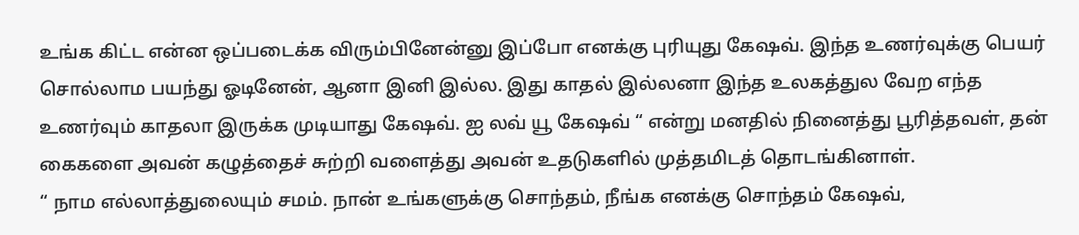உங்க கிட்ட என்ன ஒப்படைக்க விரும்பினேன்னு இப்போ எனக்கு புரியுது கேஷவ். இந்த உணர்வுக்கு பெயர் சொல்லாம பயந்து ஓடினேன், ஆனா இனி இல்ல. இது காதல் இல்லனா இந்த உலகத்துல வேற எந்த உணர்வும் காதலா இருக்க முடியாது கேஷவ். ஐ லவ் யூ கேஷவ் “ என்று மனதில் நினைத்து பூரித்தவள், தன் கைகளை அவன் கழுத்தைச் சுற்றி வளைத்து அவன் உதடுகளில் முத்தமிடத் தொடங்கினாள்.
“ நாம எல்லாத்துலையும் சமம். நான் உங்களுக்கு சொந்தம், நீங்க எனக்கு சொந்தம் கேஷவ்,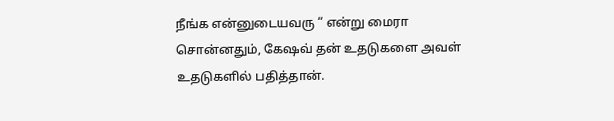நீங்க என்னுடையவரு “ என்று மைரா சொன்னதும், கேஷவ் தன் உதடுகளை அவள் உதடுகளில் பதித்தான்.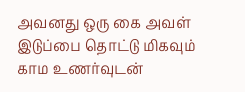அவனது ஒரு கை அவள் இடுப்பை தொட்டு மிகவும் காம உணர்வுடன்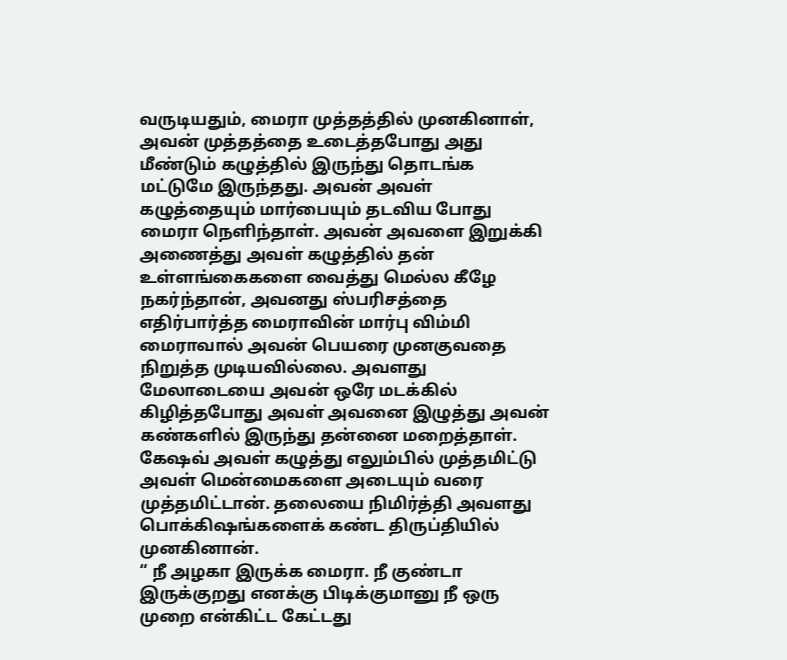வருடியதும், மைரா முத்தத்தில் முனகினாள், அவன் முத்தத்தை உடைத்தபோது அது மீண்டும் கழுத்தில் இருந்து தொடங்க மட்டுமே இருந்தது. அவன் அவள் கழுத்தையும் மார்பையும் தடவிய போது மைரா நெளிந்தாள். அவன் அவளை இறுக்கி அணைத்து அவள் கழுத்தில் தன் உள்ளங்கைகளை வைத்து மெல்ல கீழே நகர்ந்தான், அவனது ஸ்பரிசத்தை எதிர்பார்த்த மைராவின் மார்பு விம்மி மைராவால் அவன் பெயரை முனகுவதை நிறுத்த முடியவில்லை. அவளது மேலாடையை அவன் ஒரே மடக்கில் கிழித்தபோது அவள் அவனை இழுத்து அவன் கண்களில் இருந்து தன்னை மறைத்தாள்.
கேஷவ் அவள் கழுத்து எலும்பில் முத்தமிட்டு அவள் மென்மைகளை அடையும் வரை முத்தமிட்டான். தலையை நிமிர்த்தி அவளது பொக்கிஷங்களைக் கண்ட திருப்தியில் முனகினான்.
“ நீ அழகா இருக்க மைரா. நீ குண்டா இருக்குறது எனக்கு பிடிக்குமானு நீ ஒரு முறை என்கிட்ட கேட்டது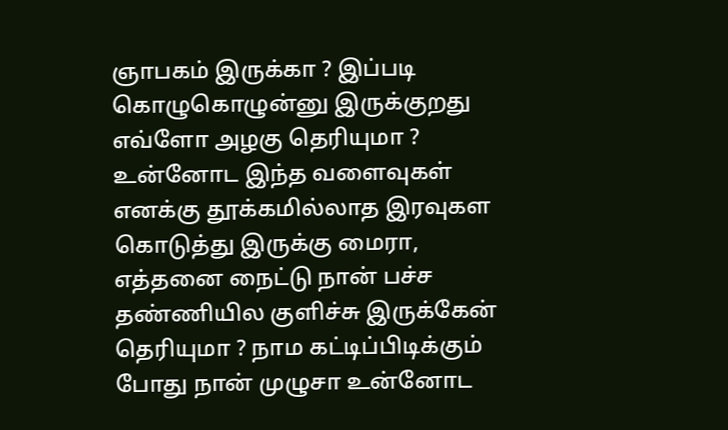ஞாபகம் இருக்கா ? இப்படி கொழுகொழுன்னு இருக்குறது எவ்ளோ அழகு தெரியுமா ? உன்னோட இந்த வளைவுகள் எனக்கு தூக்கமில்லாத இரவுகள கொடுத்து இருக்கு மைரா, எத்தனை நைட்டு நான் பச்ச தண்ணியில குளிச்சு இருக்கேன் தெரியுமா ? நாம கட்டிப்பிடிக்கும் போது நான் முழுசா உன்னோட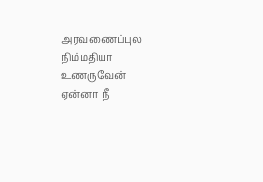அரவணைப்புல நிம்மதியா உணருவேன் ஏன்னா நீ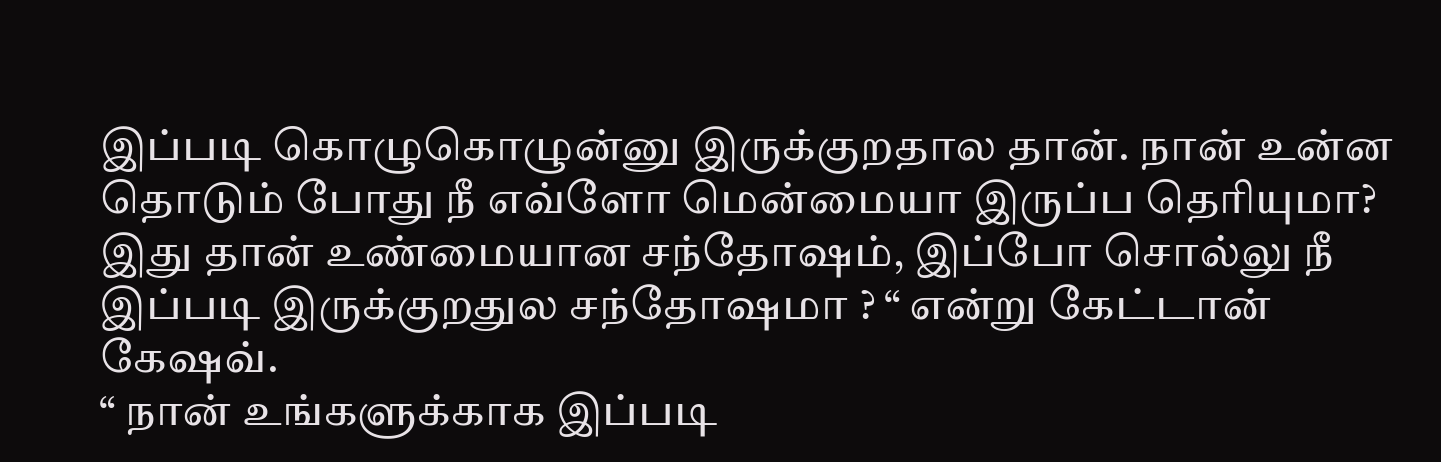இப்படி கொழுகொழுன்னு இருக்குறதால தான். நான் உன்ன தொடும் போது நீ எவ்ளோ மென்மையா இருப்ப தெரியுமா? இது தான் உண்மையான சந்தோஷம், இப்போ சொல்லு நீ இப்படி இருக்குறதுல சந்தோஷமா ? “ என்று கேட்டான் கேஷவ்.
“ நான் உங்களுக்காக இப்படி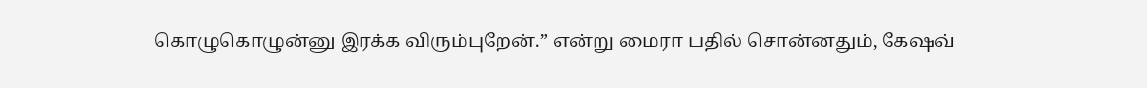கொழுகொழுன்னு இரக்க விரும்புறேன்.” என்று மைரா பதில் சொன்னதும், கேஷவ்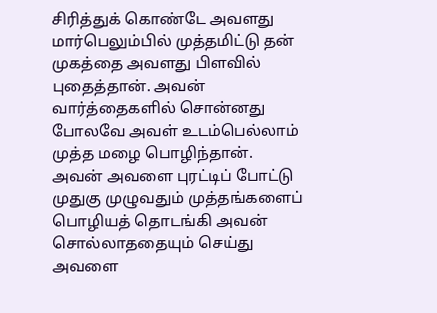சிரித்துக் கொண்டே அவளது மார்பெலும்பில் முத்தமிட்டு தன் முகத்தை அவளது பிளவில் புதைத்தான். அவன் வார்த்தைகளில் சொன்னது போலவே அவள் உடம்பெல்லாம் முத்த மழை பொழிந்தான்.
அவன் அவளை புரட்டிப் போட்டு முதுகு முழுவதும் முத்தங்களைப் பொழியத் தொடங்கி அவன் சொல்லாததையும் செய்து அவளை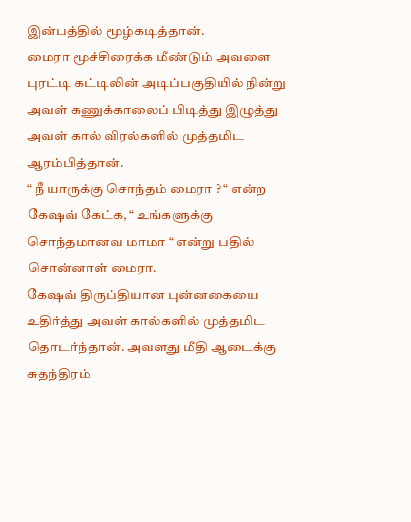இன்பத்தில் மூழ்கடித்தான்.
மைரா மூச்சிரைக்க மீண்டும் அவளை புரட்டி கட்டிலின் அடிப்பகுதியில் நின்று அவள் கணுக்காலைப் பிடித்து இழுத்து அவள் கால் விரல்களில் முத்தமிட ஆரம்பித்தான்.
“ நீ யாருக்கு சொந்தம் மைரா ? “ என்ற கேஷவ் கேட்க, “ உங்களுக்கு சொந்தமானவ மாமா “ என்று பதில் சொன்னாள் மைரா.
கேஷவ் திருப்தியான புன்னகையை உதிர்த்து அவள் கால்களில் முத்தமிட தொடர்ந்தான். அவளது மீதி ஆடைக்கு சுதந்திரம்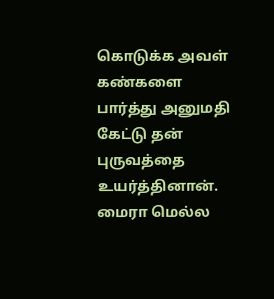கொடுக்க அவள் கண்களை பார்த்து அனுமதி கேட்டு தன் புருவத்தை உயர்த்தினான். மைரா மெல்ல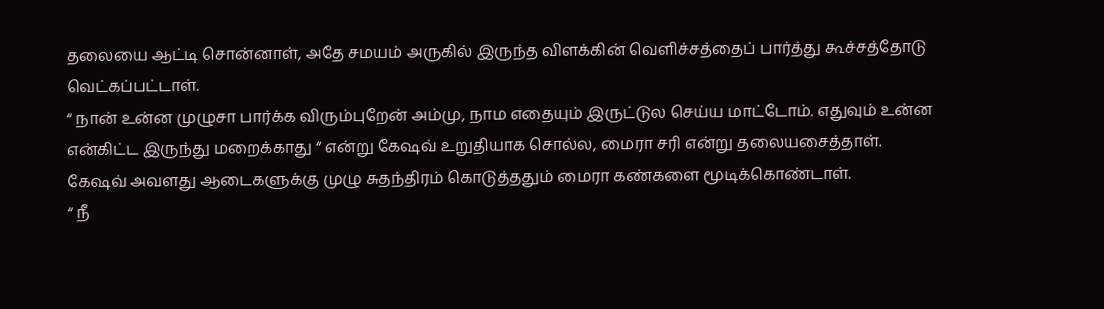தலையை ஆட்டி சொன்னாள், அதே சமயம் அருகில் இருந்த விளக்கின் வெளிச்சத்தைப் பார்த்து கூச்சத்தோடு வெட்கப்பட்டாள்.
“ நான் உன்ன முழுசா பார்க்க விரும்புறேன் அம்மு, நாம எதையும் இருட்டுல செய்ய மாட்டோம். எதுவும் உன்ன என்கிட்ட இருந்து மறைக்காது “ என்று கேஷவ் உறுதியாக சொல்ல, மைரா சரி என்று தலையசைத்தாள்.
கேஷவ் அவளது ஆடைகளுக்கு முழு சுதந்திரம் கொடுத்ததும் மைரா கண்களை மூடிக்கொண்டாள்.
“ நீ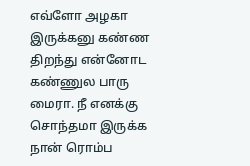எவ்ளோ அழகா இருக்கனு கண்ண திறந்து என்னோட கண்ணுல பாரு மைரா. நீ எனக்கு சொந்தமா இருக்க நான் ரொம்ப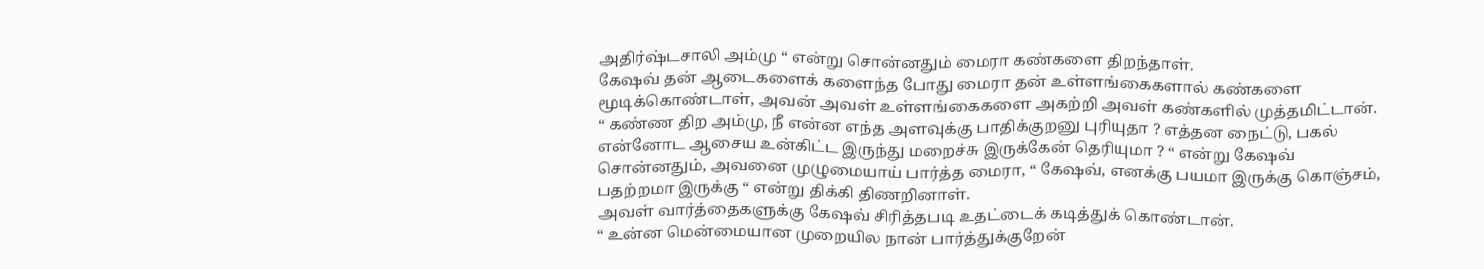அதிர்ஷ்டசாலி அம்மு “ என்று சொன்னதும் மைரா கண்களை திறந்தாள்.
கேஷவ் தன் ஆடைகளைக் களைந்த போது மைரா தன் உள்ளங்கைகளால் கண்களை மூடிக்கொண்டாள், அவன் அவள் உள்ளங்கைகளை அகற்றி அவள் கண்களில் முத்தமிட்டான்.
“ கண்ண திற அம்மு, நீ என்ன எந்த அளவுக்கு பாதிக்குறனு புரியுதா ? எத்தன நைட்டு, பகல் என்னோட ஆசைய உன்கிட்ட இருந்து மறைச்சு இருக்கேன் தெரியுமா ? “ என்று கேஷவ் சொன்னதும், அவனை முழுமையாய் பார்த்த மைரா, “ கேஷவ், எனக்கு பயமா இருக்கு கொஞ்சம், பதற்றமா இருக்கு “ என்று திக்கி திணறினாள்.
அவள் வார்த்தைகளுக்கு கேஷவ் சிரித்தபடி உதட்டைக் கடித்துக் கொண்டான்.
“ உன்ன மென்மையான முறையில நான் பார்த்துக்குறேன்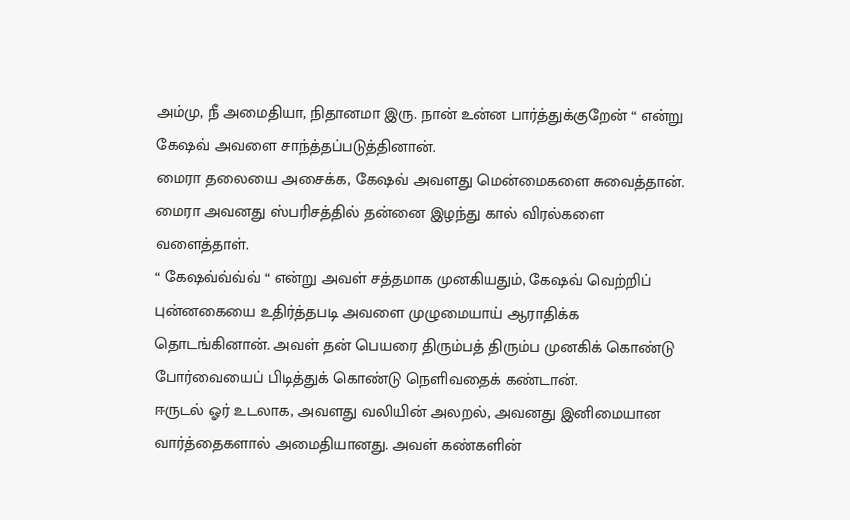அம்மு, நீ அமைதியா, நிதானமா இரு. நான் உன்ன பார்த்துக்குறேன் “ என்று கேஷவ் அவளை சாந்த்தப்படுத்தினான்.
மைரா தலையை அசைக்க, கேஷவ் அவளது மென்மைகளை சுவைத்தான். மைரா அவனது ஸ்பரிசத்தில் தன்னை இழந்து கால் விரல்களை வளைத்தாள்.
“ கேஷவ்வ்வ்வ் “ என்று அவள் சத்தமாக முனகியதும், கேஷவ் வெற்றிப் புன்னகையை உதிர்த்தபடி அவளை முழுமையாய் ஆராதிக்க தொடங்கினான். அவள் தன் பெயரை திரும்பத் திரும்ப முனகிக் கொண்டு போர்வையைப் பிடித்துக் கொண்டு நெளிவதைக் கண்டான்.
ஈருடல் ஓர் உடலாக, அவளது வலியின் அலறல், அவனது இனிமையான வார்த்தைகளால் அமைதியானது. அவள் கண்களின்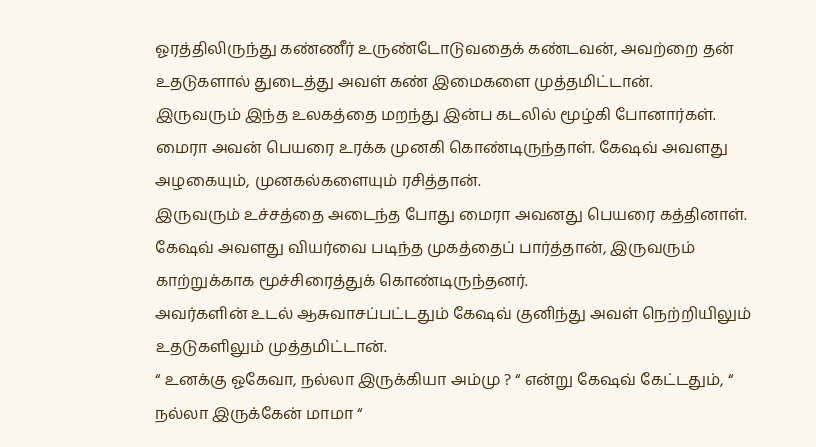ஓரத்திலிருந்து கண்ணீர் உருண்டோடுவதைக் கண்டவன், அவற்றை தன் உதடுகளால் துடைத்து அவள் கண் இமைகளை முத்தமிட்டான்.
இருவரும் இந்த உலகத்தை மறந்து இன்ப கடலில் மூழ்கி போனார்கள்.
மைரா அவன் பெயரை உரக்க முனகி கொண்டிருந்தாள். கேஷவ் அவளது அழகையும், முனகல்களையும் ரசித்தான்.
இருவரும் உச்சத்தை அடைந்த போது மைரா அவனது பெயரை கத்தினாள். கேஷவ் அவளது வியர்வை படிந்த முகத்தைப் பார்த்தான், இருவரும் காற்றுக்காக மூச்சிரைத்துக் கொண்டிருந்தனர்.
அவர்களின் உடல் ஆசுவாசப்பட்டதும் கேஷவ் குனிந்து அவள் நெற்றியிலும் உதடுகளிலும் முத்தமிட்டான்.
“ உனக்கு ஓகேவா, நல்லா இருக்கியா அம்மு ? “ என்று கேஷவ் கேட்டதும், “ நல்லா இருக்கேன் மாமா “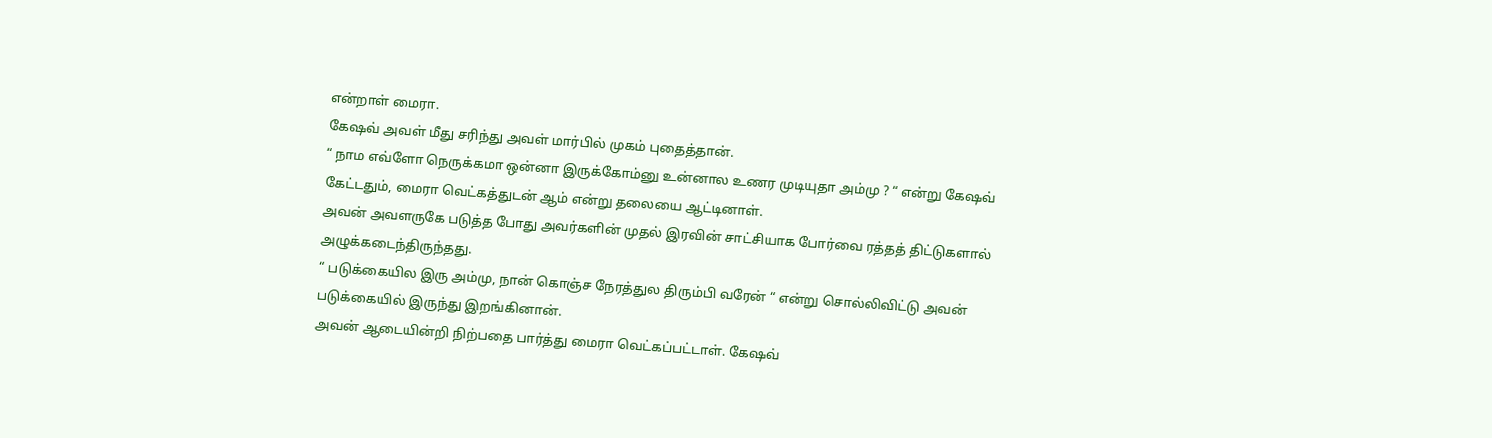என்றாள் மைரா.
கேஷவ் அவள் மீது சரிந்து அவள் மார்பில் முகம் புதைத்தான்.
“ நாம எவ்ளோ நெருக்கமா ஒன்னா இருக்கோம்னு உன்னால உணர முடியுதா அம்மு ? “ என்று கேஷவ் கேட்டதும், மைரா வெட்கத்துடன் ஆம் என்று தலையை ஆட்டினாள்.
அவன் அவளருகே படுத்த போது அவர்களின் முதல் இரவின் சாட்சியாக போர்வை ரத்தத் திட்டுகளால் அழுக்கடைந்திருந்தது.
“ படுக்கையில இரு அம்மு, நான் கொஞ்ச நேரத்துல திரும்பி வரேன் “ என்று சொல்லிவிட்டு அவன் படுக்கையில் இருந்து இறங்கினான்.
அவன் ஆடையின்றி நிற்பதை பார்த்து மைரா வெட்கப்பட்டாள். கேஷவ்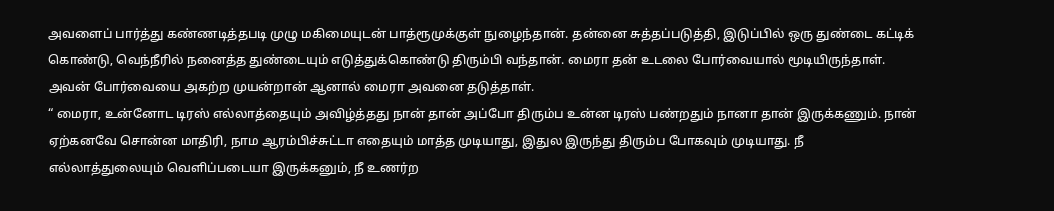அவளைப் பார்த்து கண்ணடித்தபடி முழு மகிமையுடன் பாத்ரூமுக்குள் நுழைந்தான். தன்னை சுத்தப்படுத்தி, இடுப்பில் ஒரு துண்டை கட்டிக் கொண்டு, வெந்நீரில் நனைத்த துண்டையும் எடுத்துக்கொண்டு திரும்பி வந்தான். மைரா தன் உடலை போர்வையால் மூடியிருந்தாள்.
அவன் போர்வையை அகற்ற முயன்றான் ஆனால் மைரா அவனை தடுத்தாள்.
“ மைரா, உன்னோட டிரஸ் எல்லாத்தையும் அவிழ்த்தது நான் தான் அப்போ திரும்ப உன்ன டிரஸ் பண்றதும் நானா தான் இருக்கணும். நான் ஏற்கனவே சொன்ன மாதிரி, நாம ஆரம்பிச்சுட்டா எதையும் மாத்த முடியாது, இதுல இருந்து திரும்ப போகவும் முடியாது. நீ எல்லாத்துலையும் வெளிப்படையா இருக்கனும், நீ உணர்ற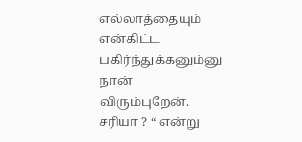எல்லாத்தையும் என்கிட்ட பகிர்ந்துக்கனும்னு நான் விரும்புறேன். சரியா ? “ என்று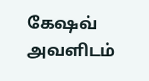கேஷவ் அவளிடம்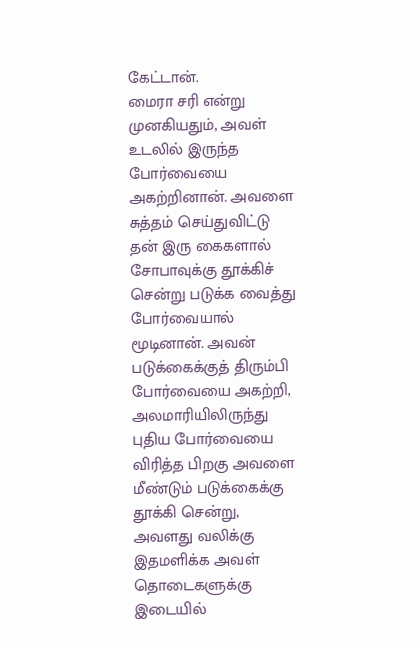கேட்டான்.
மைரா சரி என்று முனகியதும், அவள் உடலில் இருந்த போர்வையை அகற்றினான். அவளை சுத்தம் செய்துவிட்டு தன் இரு கைகளால் சோபாவுக்கு தூக்கிச் சென்று படுக்க வைத்து போர்வையால் மூடினான். அவன் படுக்கைக்குத் திரும்பி போர்வையை அகற்றி, அலமாரியிலிருந்து புதிய போர்வையை விரித்த பிறகு அவளை மீண்டும் படுக்கைக்கு தூக்கி சென்று, அவளது வலிக்கு இதமளிக்க அவள் தொடைகளுக்கு இடையில்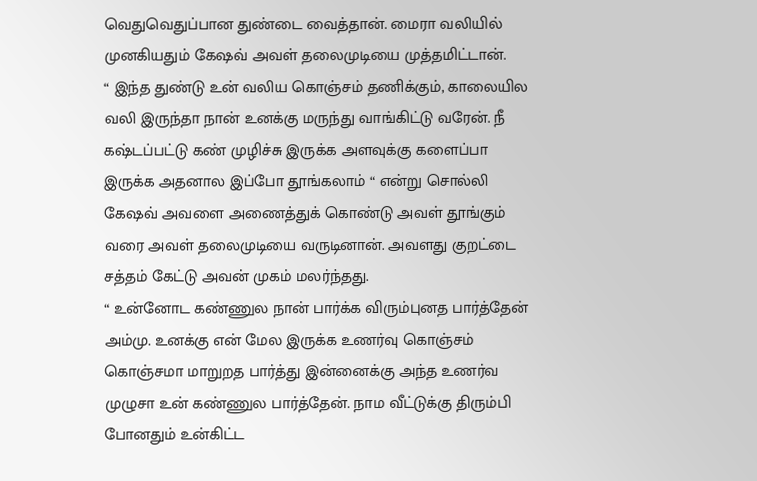வெதுவெதுப்பான துண்டை வைத்தான். மைரா வலியில் முனகியதும் கேஷவ் அவள் தலைமுடியை முத்தமிட்டான்.
“ இந்த துண்டு உன் வலிய கொஞ்சம் தணிக்கும், காலையில வலி இருந்தா நான் உனக்கு மருந்து வாங்கிட்டு வரேன். நீ கஷ்டப்பட்டு கண் முழிச்சு இருக்க அளவுக்கு களைப்பா இருக்க அதனால இப்போ தூங்கலாம் “ என்று சொல்லி கேஷவ் அவளை அணைத்துக் கொண்டு அவள் தூங்கும் வரை அவள் தலைமுடியை வருடினான். அவளது குறட்டை சத்தம் கேட்டு அவன் முகம் மலர்ந்தது.
“ உன்னோட கண்ணுல நான் பார்க்க விரும்புனத பார்த்தேன் அம்மு. உனக்கு என் மேல இருக்க உணர்வு கொஞ்சம் கொஞ்சமா மாறுறத பார்த்து இன்னைக்கு அந்த உணர்வ முழுசா உன் கண்ணுல பார்த்தேன். நாம வீட்டுக்கு திரும்பி போனதும் உன்கிட்ட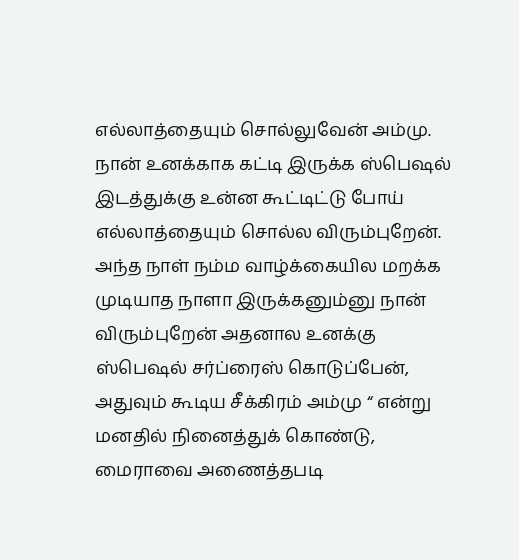எல்லாத்தையும் சொல்லுவேன் அம்மு. நான் உனக்காக கட்டி இருக்க ஸ்பெஷல் இடத்துக்கு உன்ன கூட்டிட்டு போய் எல்லாத்தையும் சொல்ல விரும்புறேன். அந்த நாள் நம்ம வாழ்க்கையில மறக்க முடியாத நாளா இருக்கனும்னு நான் விரும்புறேன் அதனால உனக்கு ஸ்பெஷல் சர்ப்ரைஸ் கொடுப்பேன், அதுவும் கூடிய சீக்கிரம் அம்மு “ என்று மனதில் நினைத்துக் கொண்டு, மைராவை அணைத்தபடி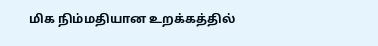மிக நிம்மதியான உறக்கத்தில்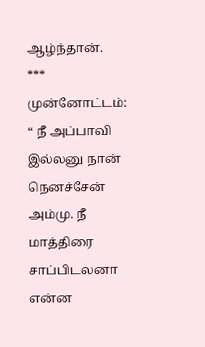ஆழ்ந்தான்.
***
முன்னோட்டம்:
“ நீ அப்பாவி இல்லனு நான் நெனச்சேன் அம்மு. நீ மாத்திரை சாப்பிடலனா என்ன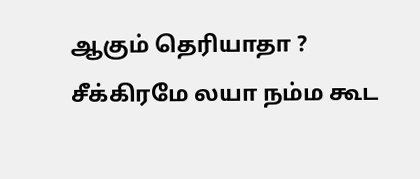ஆகும் தெரியாதா ? சீக்கிரமே லயா நம்ம கூட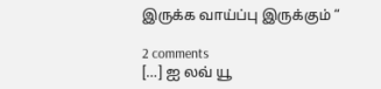இருக்க வாய்ப்பு இருக்கும் “

2 comments
[…] ஐ லவ் யூ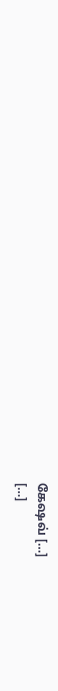கேஷவ் […]
[…]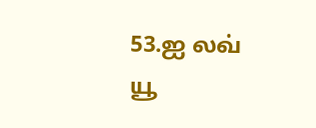53.ஐ லவ் யூ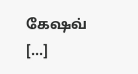கேஷவ் […]